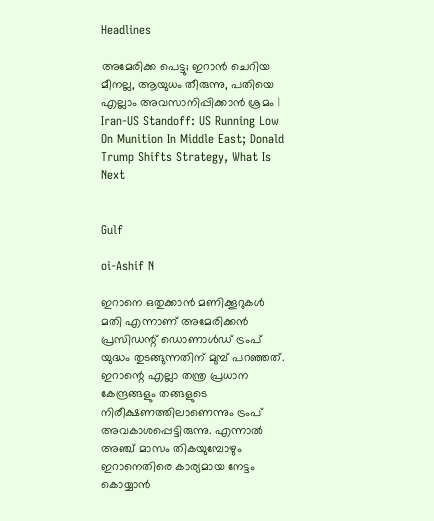Headlines

അമേരിക്ക പെട്ടു; ഇറാന്‍ ചെറിയ മീനല്ല, ആയുധം തീരുന്നു, പതിയെ എല്ലാം അവസാനിപ്പിക്കാന്‍ ശ്രമം | Iran-US Standoff: US Running Low On Munition In Middle East; Donald Trump Shifts Strategy, What Is Next


Gulf

oi-Ashif N

ഇറാനെ ഒതുക്കാന്‍ മണിക്കൂറുകള്‍ മതി എന്നാണ് അമേരിക്കന്‍ പ്രസിഡന്റ് ഡൊണാള്‍ഡ് ട്രംപ് യുദ്ധം തുടങ്ങുന്നതിന് മുമ്പ് പറഞ്ഞത്. ഇറാന്റെ എല്ലാ തന്ത്ര പ്രധാന കേന്ദ്രങ്ങളും തങ്ങളുടെ നിരീക്ഷണത്തിലാണെന്നും ട്രംപ് അവകാശപ്പെട്ടിരുന്നു. എന്നാല്‍ അഞ്ച് മാസം തികയുമ്പോഴും ഇറാനെതിരെ കാര്യമായ നേട്ടം കൊയ്യാന്‍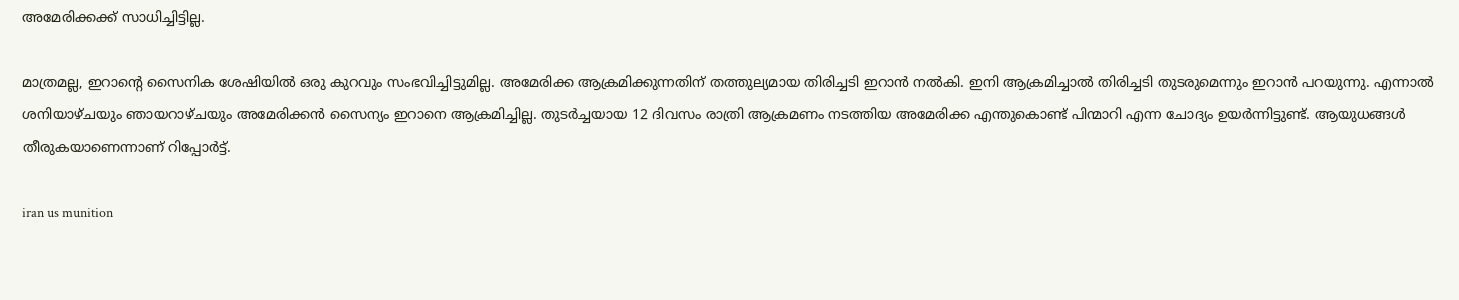അമേരിക്കക്ക് സാധിച്ചിട്ടില്ല.

മാത്രമല്ല, ഇറാന്റെ സൈനിക ശേഷിയില്‍ ഒരു കുറവും സംഭവിച്ചിട്ടുമില്ല. അമേരിക്ക ആക്രമിക്കുന്നതിന് തത്തുല്യമായ തിരിച്ചടി ഇറാന്‍ നല്‍കി. ഇനി ആക്രമിച്ചാല്‍ തിരിച്ചടി തുടരുമെന്നും ഇറാന്‍ പറയുന്നു. എന്നാല്‍ ശനിയാഴ്ചയും ഞായറാഴ്ചയും അമേരിക്കന്‍ സൈന്യം ഇറാനെ ആക്രമിച്ചില്ല. തുടര്‍ച്ചയായ 12 ദിവസം രാത്രി ആക്രമണം നടത്തിയ അമേരിക്ക എന്തുകൊണ്ട് പിന്മാറി എന്ന ചോദ്യം ഉയര്‍ന്നിട്ടുണ്ട്. ആയുധങ്ങള്‍ തീരുകയാണെന്നാണ് റിപ്പോര്‍ട്ട്.

iran us munition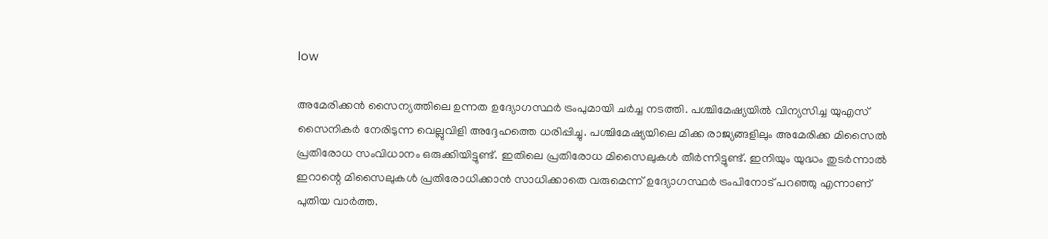low

അമേരിക്കന്‍ സൈന്യത്തിലെ ഉന്നത ഉദ്യോഗസ്ഥര്‍ ട്രംപുമായി ചര്‍ച്ച നടത്തി. പശ്ചിമേഷ്യയില്‍ വിന്യസിച്ച യുഎസ് സൈനികര്‍ നേരിടുന്ന വെല്ലുവിളി അദ്ദേഹത്തെ ധരിപ്പിച്ചു. പശ്ചിമേഷ്യയിലെ മിക്ക രാജ്യങ്ങളിലും അമേരിക്ക മിസൈല്‍ പ്രതിരോധ സംവിധാനം ഒരുക്കിയിട്ടുണ്ട്. ഇതിലെ പ്രതിരോധ മിസൈലുകള്‍ തീര്‍ന്നിട്ടുണ്ട്. ഇനിയും യുദ്ധം തുടര്‍ന്നാല്‍ ഇറാന്റെ മിസൈലുകള്‍ പ്രതിരോധിക്കാന്‍ സാധിക്കാതെ വരുമെന്ന് ഉദ്യോഗസ്ഥര്‍ ട്രംപിനോട് പറഞ്ഞു എന്നാണ് പുതിയ വാര്‍ത്ത.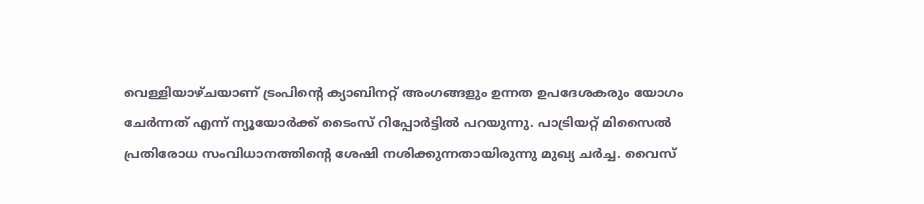വെള്ളിയാഴ്ചയാണ് ട്രംപിന്റെ ക്യാബിനറ്റ് അംഗങ്ങളും ഉന്നത ഉപദേശകരും യോഗം ചേര്‍ന്നത് എന്ന് ന്യൂയോര്‍ക്ക് ടൈംസ് റിപ്പോര്‍ട്ടില്‍ പറയുന്നു. പാട്രിയറ്റ് മിസൈല്‍ പ്രതിരോധ സംവിധാനത്തിന്റെ ശേഷി നശിക്കുന്നതായിരുന്നു മുഖ്യ ചര്‍ച്ച. വൈസ്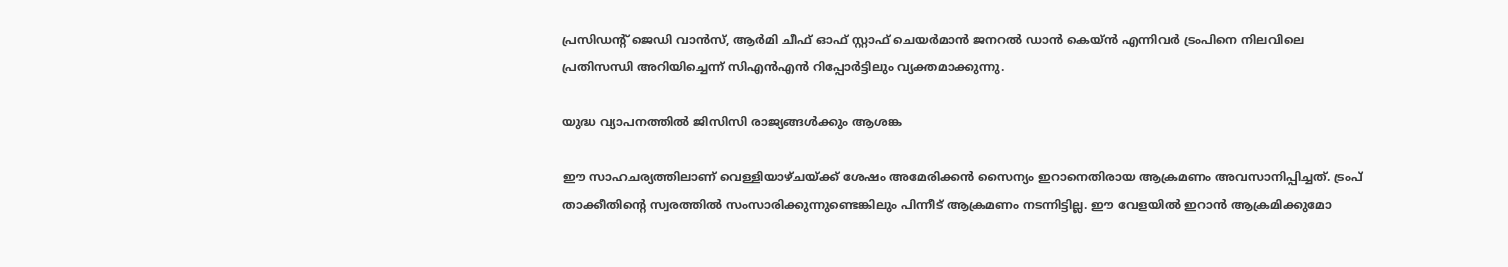പ്രസിഡന്റ് ജെഡി വാന്‍സ്, ആര്‍മി ചീഫ് ഓഫ് സ്റ്റാഫ് ചെയര്‍മാന്‍ ജനറല്‍ ഡാന്‍ കെയ്ന്‍ എന്നിവര്‍ ട്രംപിനെ നിലവിലെ പ്രതിസന്ധി അറിയിച്ചെന്ന് സിഎന്‍എന്‍ റിപ്പോര്‍ട്ടിലും വ്യക്തമാക്കുന്നു.

യുദ്ധ വ്യാപനത്തില്‍ ജിസിസി രാജ്യങ്ങള്‍ക്കും ആശങ്ക

ഈ സാഹചര്യത്തിലാണ് വെള്ളിയാഴ്ചയ്ക്ക് ശേഷം അമേരിക്കന്‍ സൈന്യം ഇറാനെതിരായ ആക്രമണം അവസാനിപ്പിച്ചത്. ട്രംപ് താക്കീതിന്റെ സ്വരത്തില്‍ സംസാരിക്കുന്നുണ്ടെങ്കിലും പിന്നീട് ആക്രമണം നടന്നിട്ടില്ല. ഈ വേളയില്‍ ഇറാന്‍ ആക്രമിക്കുമോ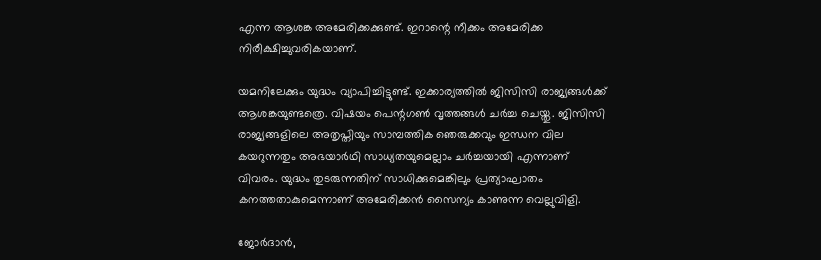എന്ന ആശങ്ക അമേരിക്കക്കുണ്ട്. ഇറാന്റെ നീക്കം അമേരിക്ക നിരീക്ഷിച്ചുവരികയാണ്.

യമനിലേക്കും യുദ്ധം വ്യാപിച്ചിട്ടുണ്ട്. ഇക്കാര്യത്തില്‍ ജിസിസി രാജ്യങ്ങള്‍ക്ക് ആശങ്കയുണ്ടത്രെ. വിഷയം പെന്റഗണ്‍ വൃത്തങ്ങള്‍ ചര്‍ച്ച ചെയ്തു. ജിസിസി രാജ്യങ്ങളിലെ അതൃപ്തിയും സാമ്പത്തിക ഞെരുക്കവും ഇന്ധന വില കയറുന്നതും അഭയാര്‍ഥി സാധ്യതയുമെല്ലാം ചര്‍ച്ചയായി എന്നാണ് വിവരം. യുദ്ധം തുടരുന്നതിന് സാധിക്കുമെങ്കിലും പ്രത്യാഘാതം കനത്തതാകുമെന്നാണ് അമേരിക്കന്‍ സൈന്യം കാണുന്ന വെല്ലുവിളി.

ജോര്‍ദാന്‍,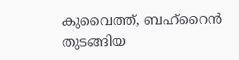കുവൈത്ത്, ബഹ്‌റൈന്‍ തുടങ്ങിയ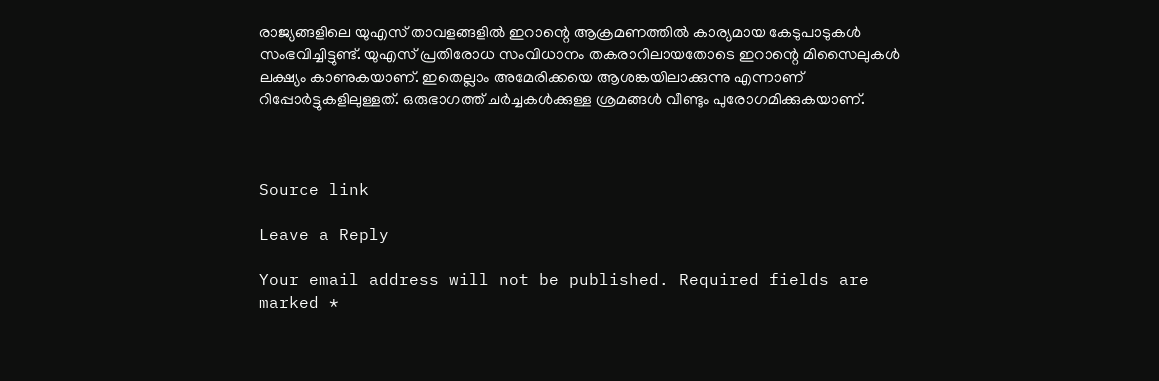രാജ്യങ്ങളിലെ യുഎസ് താവളങ്ങളില്‍ ഇറാന്റെ ആക്രമണത്തില്‍ കാര്യമായ കേടുപാടുകള്‍ സംഭവിച്ചിട്ടുണ്ട്. യുഎസ് പ്രതിരോധ സംവിധാനം തകരാറിലായതോടെ ഇറാന്റെ മിസൈലുകള്‍ ലക്ഷ്യം കാണുകയാണ്. ഇതെല്ലാം അമേരിക്കയെ ആശങ്കയിലാക്കുന്നു എന്നാണ് റിപ്പോര്‍ട്ടുകളിലുള്ളത്. ഒരുഭാഗത്ത് ചര്‍ച്ചകള്‍ക്കുള്ള ശ്രമങ്ങള്‍ വീണ്ടും പുരോഗമിക്കുകയാണ്.



Source link

Leave a Reply

Your email address will not be published. Required fields are marked *